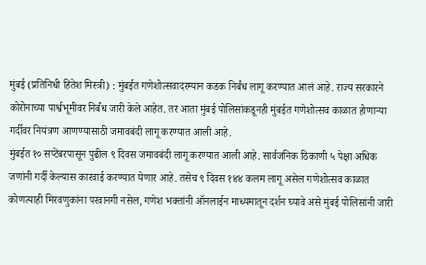मुंबई (प्रतिनिधी हितेश मिस्त्री) : मुंबईत गणेशोत्सवादरम्यान कडक निर्बंध लागू करण्यात आलं आहे. राज्य सरकारने कोरोनाच्या पार्श्वभूमीवर निर्बंध जारी केले आहेत. तर आता मुंबई पोलिसांकडूनही मुंबईत गणेशोत्सव काळात होणाऱ्या गर्दीवर नियंत्रण आणण्यासाठी जमावबंदी लागू करण्यात आली आहे.
मुंबईत १० सप्टेंबरपासून पुढील ९ दिवस जमावबंदी लागू करण्यात आली आहे. सार्वजनिक ठिकाणी ५ पेक्षा अधिक जणांनी गर्दी केल्यास कारवाई करण्यात येणार आहे. तसेच ९ दिवस १४४ कलम लागू असेल गणेशोत्सव काळात कोणत्याही मिरवणुकांना परवानगी नसेल, गणेश भक्तांनी ऑनलाईन माध्यमातून दर्शन घ्यावे असे मुंबई पोलिसांनी जारी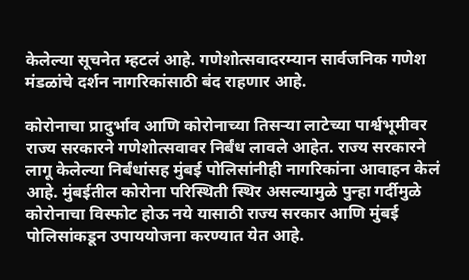केलेल्या सूचनेत म्हटलं आहे. गणेशोत्सवादरम्यान सार्वजनिक गणेश मंडळांचे दर्शन नागरिकांसाठी बंद राहणार आहे.

कोरोनाचा प्रादुर्भाव आणि कोरोनाच्या तिसऱ्या लाटेच्या पार्श्वभूमीवर राज्य सरकारने गणेशोत्सवावर निर्बंध लावले आहेत. राज्य सरकारने लागू केलेल्या निर्बंधांसह मुंबई पोलिसांनीही नागरिकांना आवाहन केलं आहे. मुंबईतील कोरोना परिस्थिती स्थिर असल्यामुळे पुन्हा गर्दीमुळे कोरोनाचा विस्फोट होऊ नये यासाठी राज्य सरकार आणि मुंबई पोलिसांकडून उपाययोजना करण्यात येत आहे.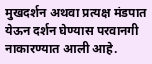मुखदर्शन अथवा प्रत्यक्ष मंडपात येऊन दर्शन घेण्यास परवानगी नाकारण्यात आली आहे.